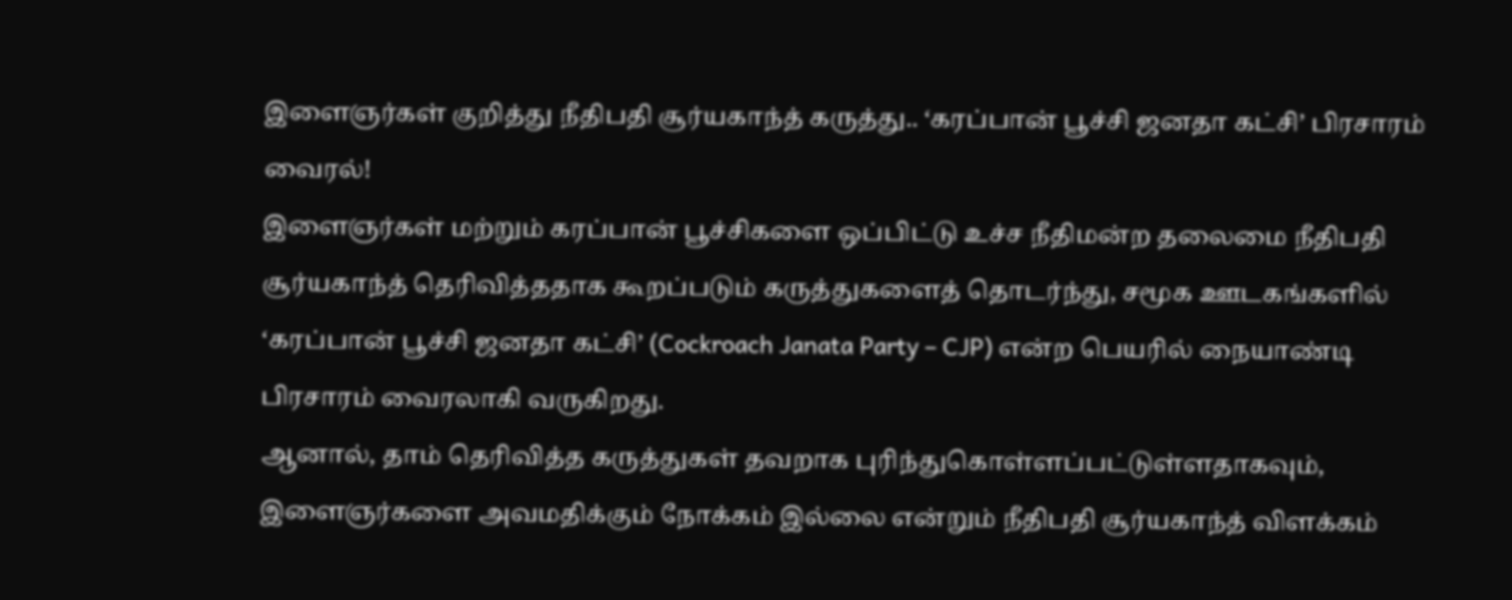இளைஞர்கள் குறித்து நீதிபதி சூர்யகாந்த் கருத்து.. ‘கரப்பான் பூச்சி ஜனதா கட்சி’ பிரசாரம் வைரல்!
இளைஞர்கள் மற்றும் கரப்பான் பூச்சிகளை ஒப்பிட்டு உச்ச நீதிமன்ற தலைமை நீதிபதி சூர்யகாந்த் தெரிவித்ததாக கூறப்படும் கருத்துகளைத் தொடர்ந்து, சமூக ஊடகங்களில் ‘கரப்பான் பூச்சி ஜனதா கட்சி’ (Cockroach Janata Party – CJP) என்ற பெயரில் நையாண்டி பிரசாரம் வைரலாகி வருகிறது.
ஆனால், தாம் தெரிவித்த கருத்துகள் தவறாக புரிந்துகொள்ளப்பட்டுள்ளதாகவும், இளைஞர்களை அவமதிக்கும் நோக்கம் இல்லை என்றும் நீதிபதி சூர்யகாந்த் விளக்கம்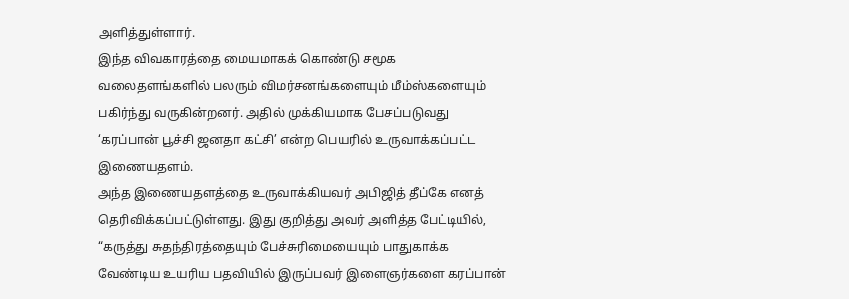அளித்துள்ளார்.
இந்த விவகாரத்தை மையமாகக் கொண்டு சமூக வலைதளங்களில் பலரும் விமர்சனங்களையும் மீம்ஸ்களையும் பகிர்ந்து வருகின்றனர். அதில் முக்கியமாக பேசப்படுவது ‘கரப்பான் பூச்சி ஜனதா கட்சி’ என்ற பெயரில் உருவாக்கப்பட்ட இணையதளம்.
அந்த இணையதளத்தை உருவாக்கியவர் அபிஜித் தீப்கே எனத் தெரிவிக்கப்பட்டுள்ளது. இது குறித்து அவர் அளித்த பேட்டியில், “கருத்து சுதந்திரத்தையும் பேச்சுரிமையையும் பாதுகாக்க வேண்டிய உயரிய பதவியில் இருப்பவர் இளைஞர்களை கரப்பான்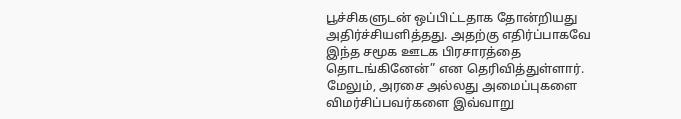பூச்சிகளுடன் ஒப்பிட்டதாக தோன்றியது அதிர்ச்சியளித்தது. அதற்கு எதிர்ப்பாகவே இந்த சமூக ஊடக பிரசாரத்தை தொடங்கினேன்” என தெரிவித்துள்ளார்.
மேலும், அரசை அல்லது அமைப்புகளை விமர்சிப்பவர்களை இவ்வாறு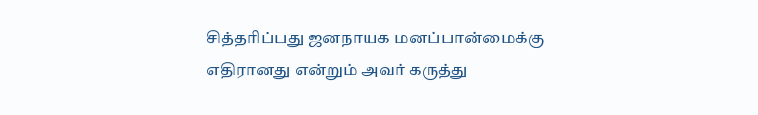சித்தரிப்பது ஜனநாயக மனப்பான்மைக்கு எதிரானது என்றும் அவர் கருத்து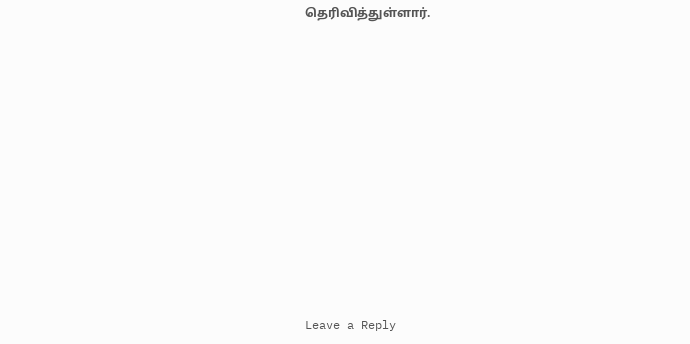தெரிவித்துள்ளார்.












Leave a Reply